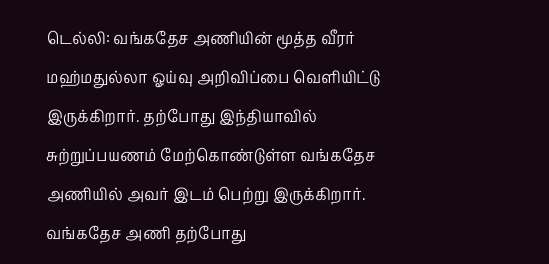டெல்லி: வங்கதேச அணியின் மூத்த வீரர் மஹ்மதுல்லா ஓய்வு அறிவிப்பை வெளியிட்டு இருக்கிறார். தற்போது இந்தியாவில் சுற்றுப்பயணம் மேற்கொண்டுள்ள வங்கதேச அணியில் அவர் இடம் பெற்று இருக்கிறார். வங்கதேச அணி தற்போது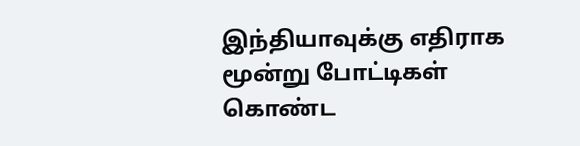இந்தியாவுக்கு எதிராக மூன்று போட்டிகள் கொண்ட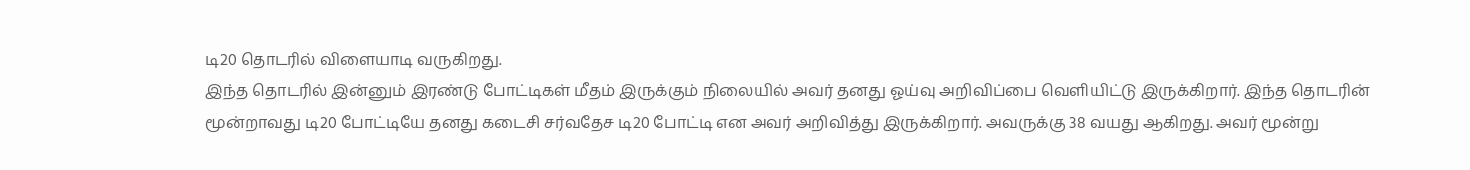டி20 தொடரில் விளையாடி வருகிறது.
இந்த தொடரில் இன்னும் இரண்டு போட்டிகள் மீதம் இருக்கும் நிலையில் அவர் தனது ஓய்வு அறிவிப்பை வெளியிட்டு இருக்கிறார். இந்த தொடரின் மூன்றாவது டி20 போட்டியே தனது கடைசி சர்வதேச டி20 போட்டி என அவர் அறிவித்து இருக்கிறார். அவருக்கு 38 வயது ஆகிறது. அவர் மூன்று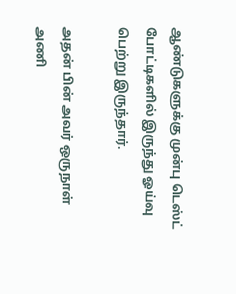ஆண்டுகளுக்கு முன்பு டெஸ்ட் போட்டிகளில் இருந்து ஓய்வு பெற்று இருந்தார்.

அதன் பின் அவர் ஒருநாள் அணி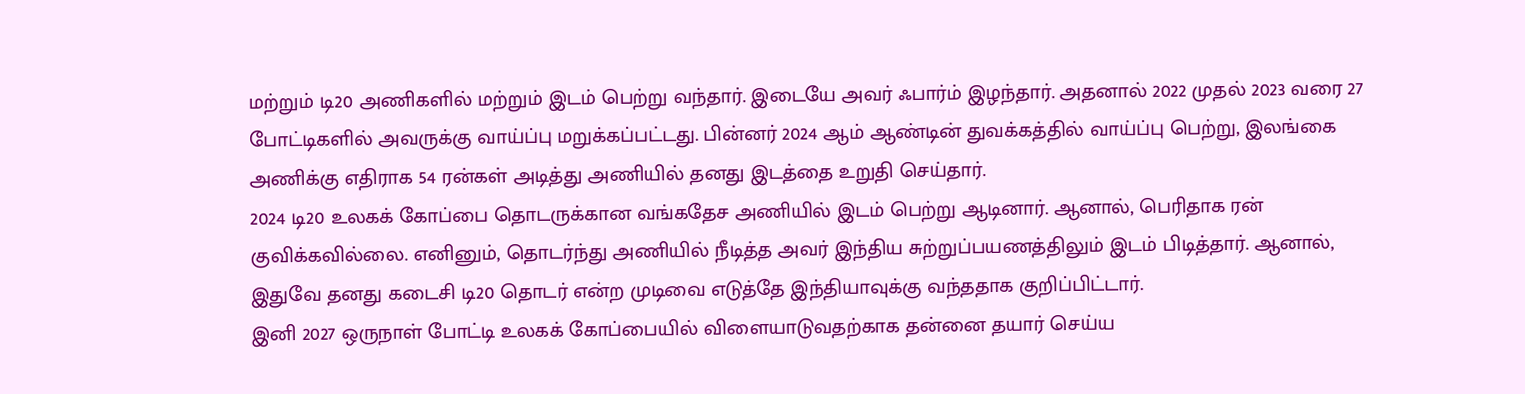மற்றும் டி20 அணிகளில் மற்றும் இடம் பெற்று வந்தார். இடையே அவர் ஃபார்ம் இழந்தார். அதனால் 2022 முதல் 2023 வரை 27 போட்டிகளில் அவருக்கு வாய்ப்பு மறுக்கப்பட்டது. பின்னர் 2024 ஆம் ஆண்டின் துவக்கத்தில் வாய்ப்பு பெற்று, இலங்கை அணிக்கு எதிராக 54 ரன்கள் அடித்து அணியில் தனது இடத்தை உறுதி செய்தார்.
2024 டி20 உலகக் கோப்பை தொடருக்கான வங்கதேச அணியில் இடம் பெற்று ஆடினார். ஆனால், பெரிதாக ரன் குவிக்கவில்லை. எனினும், தொடர்ந்து அணியில் நீடித்த அவர் இந்திய சுற்றுப்பயணத்திலும் இடம் பிடித்தார். ஆனால், இதுவே தனது கடைசி டி20 தொடர் என்ற முடிவை எடுத்தே இந்தியாவுக்கு வந்ததாக குறிப்பிட்டார்.
இனி 2027 ஒருநாள் போட்டி உலகக் கோப்பையில் விளையாடுவதற்காக தன்னை தயார் செய்ய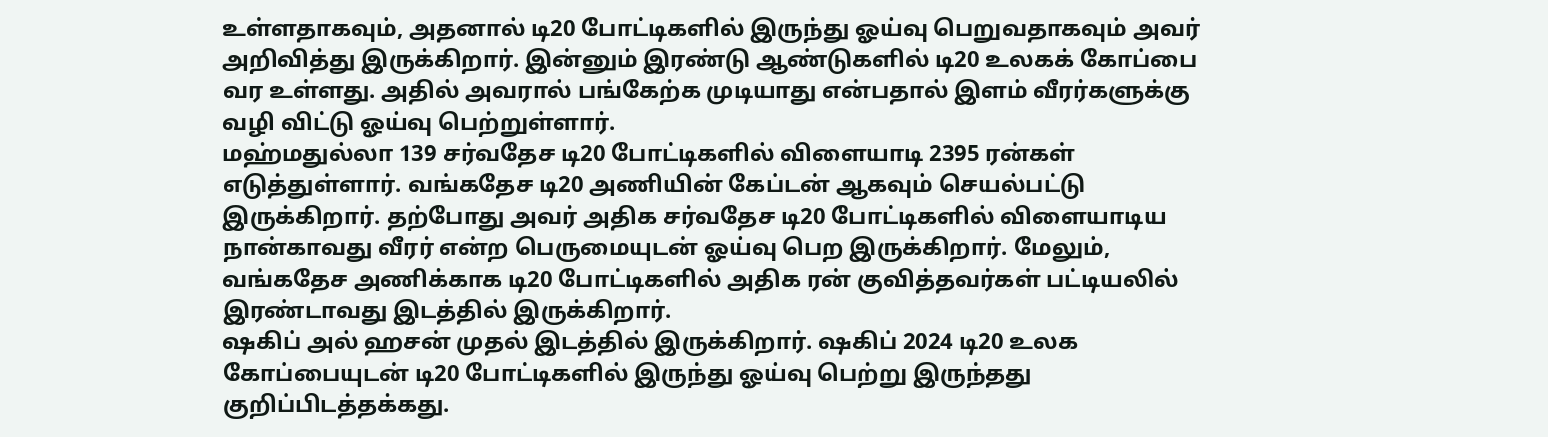உள்ளதாகவும், அதனால் டி20 போட்டிகளில் இருந்து ஓய்வு பெறுவதாகவும் அவர் அறிவித்து இருக்கிறார். இன்னும் இரண்டு ஆண்டுகளில் டி20 உலகக் கோப்பை வர உள்ளது. அதில் அவரால் பங்கேற்க முடியாது என்பதால் இளம் வீரர்களுக்கு வழி விட்டு ஓய்வு பெற்றுள்ளார்.
மஹ்மதுல்லா 139 சர்வதேச டி20 போட்டிகளில் விளையாடி 2395 ரன்கள் எடுத்துள்ளார். வங்கதேச டி20 அணியின் கேப்டன் ஆகவும் செயல்பட்டு இருக்கிறார். தற்போது அவர் அதிக சர்வதேச டி20 போட்டிகளில் விளையாடிய நான்காவது வீரர் என்ற பெருமையுடன் ஓய்வு பெற இருக்கிறார். மேலும், வங்கதேச அணிக்காக டி20 போட்டிகளில் அதிக ரன் குவித்தவர்கள் பட்டியலில் இரண்டாவது இடத்தில் இருக்கிறார்.
ஷகிப் அல் ஹசன் முதல் இடத்தில் இருக்கிறார். ஷகிப் 2024 டி20 உலக கோப்பையுடன் டி20 போட்டிகளில் இருந்து ஓய்வு பெற்று இருந்தது குறிப்பிடத்தக்கது.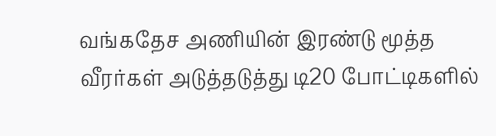வங்கதேச அணியின் இரண்டு மூத்த வீரர்கள் அடுத்தடுத்து டி20 போட்டிகளில்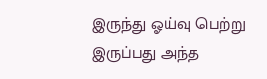இருந்து ஓய்வு பெற்று இருப்பது அந்த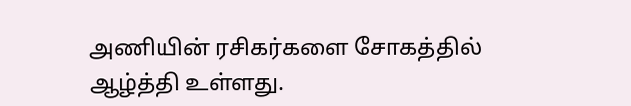அணியின் ரசிகர்களை சோகத்தில் ஆழ்த்தி உள்ளது.